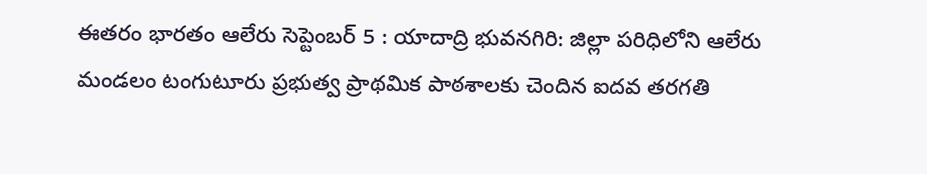ఈతరం భారతం ఆలేరు సెప్టెంబర్ 5 : యాదాద్రి భువనగిరి: జిల్లా పరిధిలోని ఆలేరు మండలం టంగుటూరు ప్రభుత్వ ప్రాథమిక పాఠశాలకు చెందిన ఐదవ తరగతి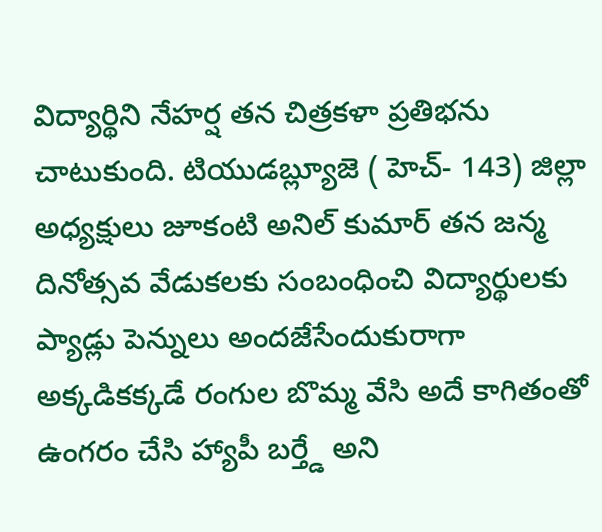విద్యార్థిని నేహర్ష తన చిత్రకళా ప్రతిభను చాటుకుంది. టియుడబ్ల్యూజె ( హెచ్- 143) జిల్లా అధ్యక్షులు జూకంటి అనిల్ కుమార్ తన జన్మ దినోత్సవ వేడుకలకు సంబంధించి విద్యార్థులకు ప్యాడ్లు పెన్నులు అందజేసేందుకురాగా అక్కడికక్కడే రంగుల బొమ్మ వేసి అదే కాగితంతో ఉంగరం చేసి హ్యాపీ బర్త్డే అని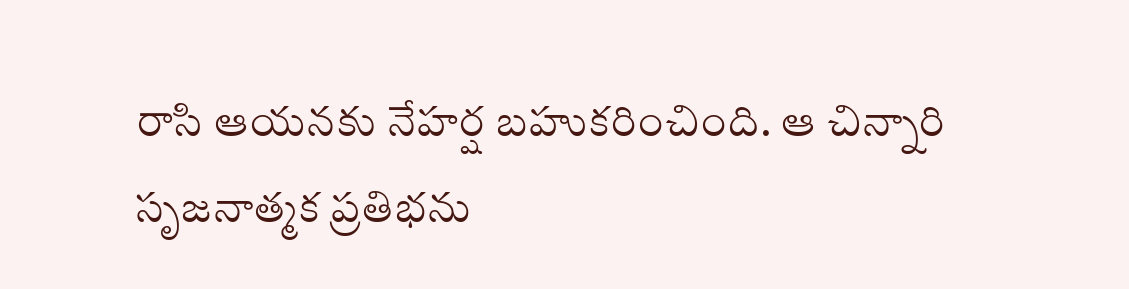రాసి ఆయనకు నేహర్ష బహుకరించింది. ఆ చిన్నారి సృజనాత్మక ప్రతిభను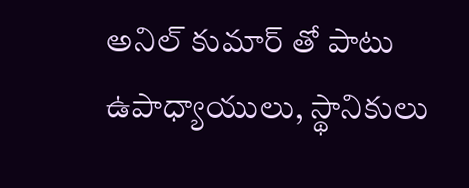అనిల్ కుమార్ తో పాటు ఉపాధ్యాయులు, స్థానికులు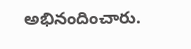అభినందించారు.